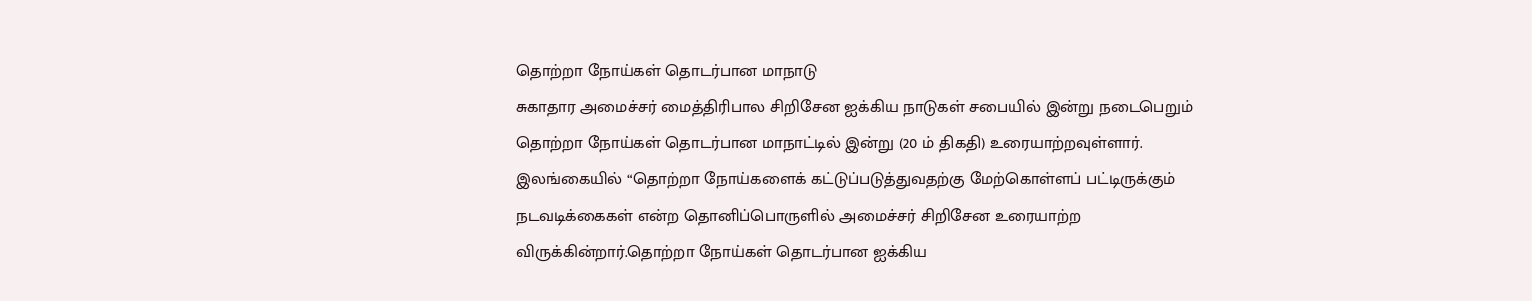தொற்றா நோய்கள் தொடர்பான மாநாடு
சுகாதார அமைச்சர் மைத்திரிபால சிறிசேன ஐக்கிய நாடுகள் சபையில் இன்று நடைபெறும் தொற்றா நோய்கள் தொடர்பான மாநாட்டில் இன்று (20 ம் திகதி) உரையாற்றவுள்ளார்.
இலங்கையில் “தொற்றா நோய்களைக் கட்டுப்படுத்துவதற்கு மேற்கொள்ளப் பட்டிருக்கும் நடவடிக்கைகள் என்ற தொனிப்பொருளில் அமைச்சர் சிறிசேன உரையாற்ற விருக்கின்றார்.தொற்றா நோய்கள் தொடர்பான ஐக்கிய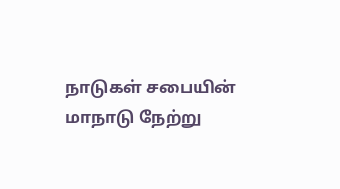நாடுகள் சபையின் மாநாடு நேற்று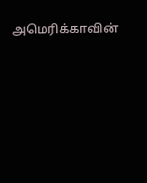அமெரிக்காவின்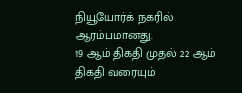நியூயோர்க் நகரில் ஆரம்பமானது.
19 ஆம் திகதி முதல் 22 ஆம் திகதி வரையும்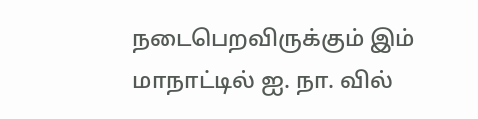நடைபெறவிருக்கும் இம் மாநாட்டில் ஐ. நா. வில்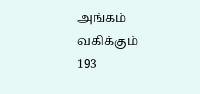அங்கம் வகிக்கும் 193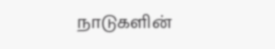நாடுகளின்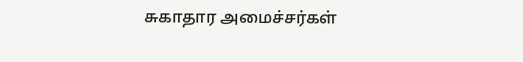சுகாதார அமைச்சர்கள்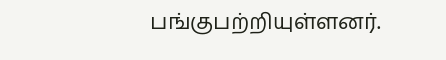பங்குபற்றியுள்ளனர்.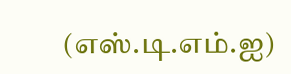(எஸ்.டி.எம்.ஐ)